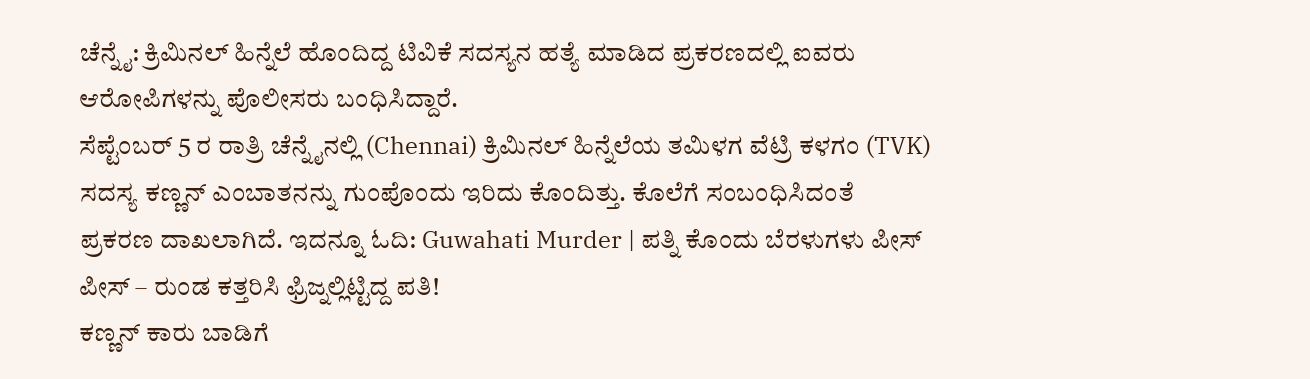ಚೆನ್ನೈ: ಕ್ರಿಮಿನಲ್ ಹಿನ್ನೆಲೆ ಹೊಂದಿದ್ದ ಟಿವಿಕೆ ಸದಸ್ಯನ ಹತ್ಯೆ ಮಾಡಿದ ಪ್ರಕರಣದಲ್ಲಿ ಐವರು ಆರೋಪಿಗಳನ್ನು ಪೊಲೀಸರು ಬಂಧಿಸಿದ್ದಾರೆ.
ಸೆಪ್ಟೆಂಬರ್ 5 ರ ರಾತ್ರಿ ಚೆನ್ನೈನಲ್ಲಿ (Chennai) ಕ್ರಿಮಿನಲ್ ಹಿನ್ನೆಲೆಯ ತಮಿಳಗ ವೆಟ್ರಿ ಕಳಗಂ (TVK) ಸದಸ್ಯ ಕಣ್ಣನ್ ಎಂಬಾತನನ್ನು ಗುಂಪೊಂದು ಇರಿದು ಕೊಂದಿತ್ತು. ಕೊಲೆಗೆ ಸಂಬಂಧಿಸಿದಂತೆ ಪ್ರಕರಣ ದಾಖಲಾಗಿದೆ. ಇದನ್ನೂ ಓದಿ: Guwahati Murder | ಪತ್ನಿ ಕೊಂದು ಬೆರಳುಗಳು ಪೀಸ್ ಪೀಸ್ – ರುಂಡ ಕತ್ತರಿಸಿ ಫ್ರಿಜ್ನಲ್ಲಿಟ್ಟಿದ್ದ ಪತಿ!
ಕಣ್ಣನ್ ಕಾರು ಬಾಡಿಗೆ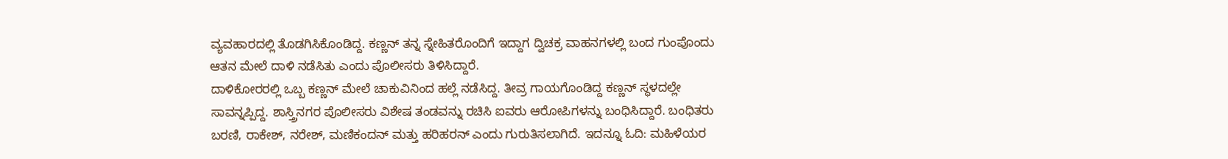ವ್ಯವಹಾರದಲ್ಲಿ ತೊಡಗಿಸಿಕೊಂಡಿದ್ದ. ಕಣ್ಣನ್ ತನ್ನ ಸ್ನೇಹಿತರೊಂದಿಗೆ ಇದ್ದಾಗ ದ್ವಿಚಕ್ರ ವಾಹನಗಳಲ್ಲಿ ಬಂದ ಗುಂಪೊಂದು ಆತನ ಮೇಲೆ ದಾಳಿ ನಡೆಸಿತು ಎಂದು ಪೊಲೀಸರು ತಿಳಿಸಿದ್ದಾರೆ.
ದಾಳಿಕೋರರಲ್ಲಿ ಒಬ್ಬ ಕಣ್ಣನ್ ಮೇಲೆ ಚಾಕುವಿನಿಂದ ಹಲ್ಲೆ ನಡೆಸಿದ್ದ. ತೀವ್ರ ಗಾಯಗೊಂಡಿದ್ದ ಕಣ್ಣನ್ ಸ್ಥಳದಲ್ಲೇ ಸಾವನ್ನಪ್ಪಿದ್ದ. ಶಾಸ್ತ್ರಿನಗರ ಪೊಲೀಸರು ವಿಶೇಷ ತಂಡವನ್ನು ರಚಿಸಿ ಐವರು ಆರೋಪಿಗಳನ್ನು ಬಂಧಿಸಿದ್ದಾರೆ. ಬಂಧಿತರು ಬರಣಿ, ರಾಕೇಶ್, ನರೇಶ್, ಮಣಿಕಂದನ್ ಮತ್ತು ಹರಿಹರನ್ ಎಂದು ಗುರುತಿಸಲಾಗಿದೆ. ಇದನ್ನೂ ಓದಿ: ಮಹಿಳೆಯರ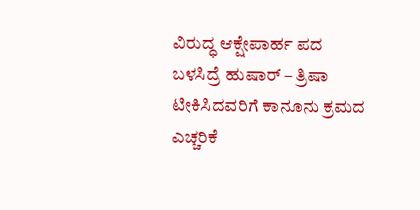ವಿರುದ್ಧ ಆಕ್ಷೇಪಾರ್ಹ ಪದ ಬಳಸಿದ್ರೆ ಹುಷಾರ್ – ತ್ರಿಷಾ ಟೀಕಿಸಿದವರಿಗೆ ಕಾನೂನು ಕ್ರಮದ ಎಚ್ಚರಿಕೆ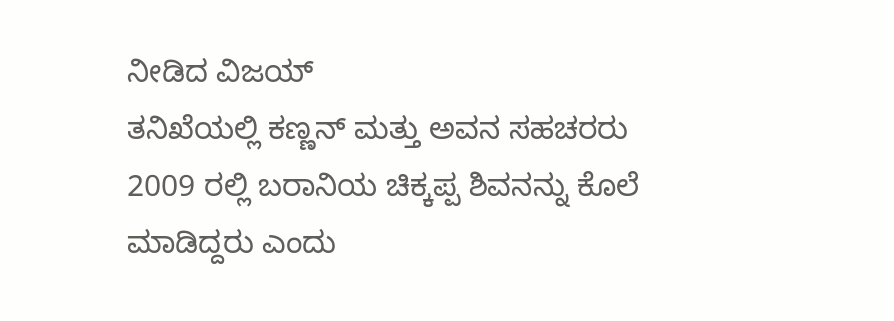ನೀಡಿದ ವಿಜಯ್
ತನಿಖೆಯಲ್ಲಿ ಕಣ್ಣನ್ ಮತ್ತು ಅವನ ಸಹಚರರು 2009 ರಲ್ಲಿ ಬರಾನಿಯ ಚಿಕ್ಕಪ್ಪ ಶಿವನನ್ನು ಕೊಲೆ ಮಾಡಿದ್ದರು ಎಂದು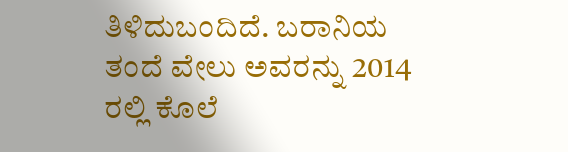ತಿಳಿದುಬಂದಿದೆ. ಬರಾನಿಯ ತಂದೆ ವೇಲು ಅವರನ್ನು 2014 ರಲ್ಲಿ ಕೊಲೆ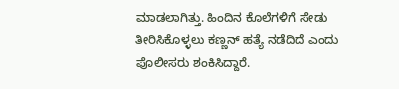ಮಾಡಲಾಗಿತ್ತು. ಹಿಂದಿನ ಕೊಲೆಗಳಿಗೆ ಸೇಡು ತೀರಿಸಿಕೊಳ್ಳಲು ಕಣ್ಣನ್ ಹತ್ಯೆ ನಡೆದಿದೆ ಎಂದು ಪೊಲೀಸರು ಶಂಕಿಸಿದ್ದಾರೆ.